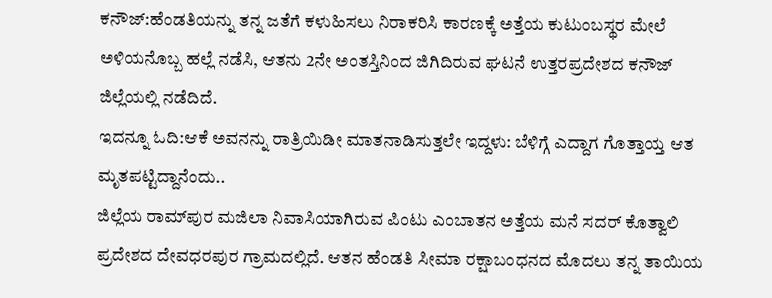ಕನೌಜ್:ಹೆಂಡತಿಯನ್ನು ತನ್ನ ಜತೆಗೆ ಕಳುಹಿಸಲು ನಿರಾಕರಿಸಿ ಕಾರಣಕ್ಕೆ ಅತ್ತೆಯ ಕುಟುಂಬಸ್ಥರ ಮೇಲೆ ಅಳಿಯನೊಬ್ಬ ಹಲ್ಲೆ ನಡೆಸಿ, ಆತನು 2ನೇ ಅಂತಸ್ತಿನಿಂದ ಜಿಗಿದಿರುವ ಘಟನೆ ಉತ್ತರಪ್ರದೇಶದ ಕನೌಜ್ ಜಿಲ್ಲೆಯಲ್ಲಿ ನಡೆದಿದೆ.
ಇದನ್ನೂ ಓದಿ:ಆಕೆ ಅವನನ್ನು ರಾತ್ರಿಯಿಡೀ ಮಾತನಾಡಿಸುತ್ತಲೇ ಇದ್ದಳು: ಬೆಳಿಗ್ಗೆ ಎದ್ದಾಗ ಗೊತ್ತಾಯ್ತ ಆತ ಮೃತಪಟ್ಟಿದ್ದಾನೆಂದು..
ಜಿಲ್ಲೆಯ ರಾಮ್‌ಪುರ ಮಜಿಲಾ ನಿವಾಸಿಯಾಗಿರುವ ಪಿಂಟು ಎಂಬಾತನ ಅತ್ತೆಯ ಮನೆ ಸದರ್ ಕೊತ್ವಾಲಿ ಪ್ರದೇಶದ ದೇವಧರಪುರ ಗ್ರಾಮದಲ್ಲಿದೆ. ಆತನ ಹೆಂಡತಿ ಸೀಮಾ ರಕ್ಷಾಬಂಧನದ ಮೊದಲು ತನ್ನ ತಾಯಿಯ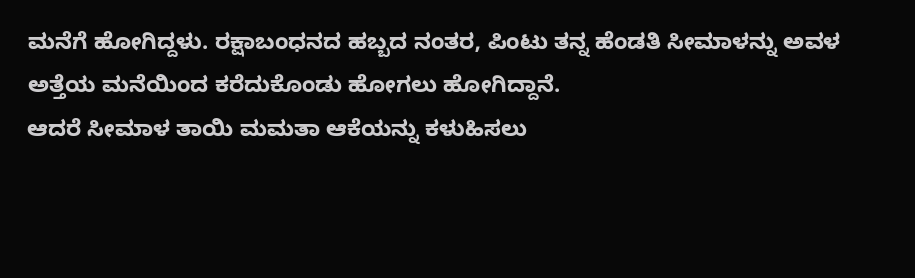ಮನೆಗೆ ಹೋಗಿದ್ದಳು. ರಕ್ಷಾಬಂಧನದ ಹಬ್ಬದ ನಂತರ, ಪಿಂಟು ತನ್ನ ಹೆಂಡತಿ ಸೀಮಾಳನ್ನು ಅವಳ ಅತ್ತೆಯ ಮನೆಯಿಂದ ಕರೆದುಕೊಂಡು ಹೋಗಲು ಹೋಗಿದ್ದಾನೆ.
ಆದರೆ ಸೀಮಾಳ ತಾಯಿ ಮಮತಾ ಆಕೆಯನ್ನು ಕಳುಹಿಸಲು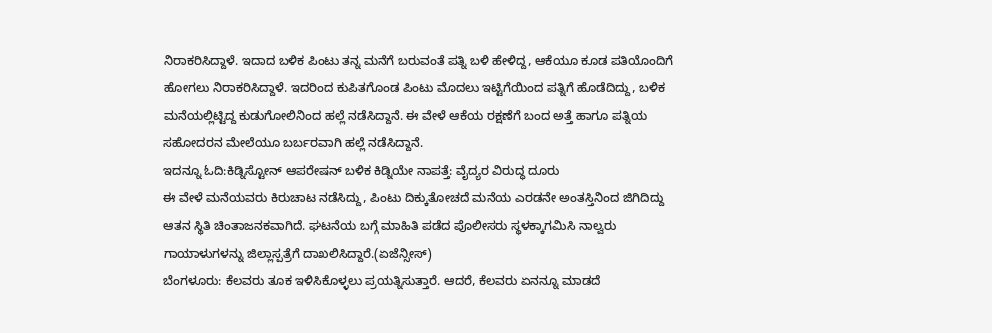ನಿರಾಕರಿಸಿದ್ದಾಳೆ. ಇದಾದ ಬಳಿಕ ಪಿಂಟು ತನ್ನ ಮನೆಗೆ ಬರುವಂತೆ ಪತ್ನಿ ಬಳಿ ಹೇಳಿದ್ದ, ಆಕೆಯೂ ಕೂಡ ಪತಿಯೊಂದಿಗೆ ಹೋಗಲು ನಿರಾಕರಿಸಿದ್ದಾಳೆ. ಇದರಿಂದ ಕುಪಿತಗೊಂಡ ಪಿಂಟು ಮೊದಲು ಇಟ್ಟಿಗೆಯಿಂದ ಪತ್ನಿಗೆ ಹೊಡೆದಿದ್ದು, ಬಳಿಕ ಮನೆಯಲ್ಲಿಟ್ಟಿದ್ದ ಕುಡುಗೋಲಿನಿಂದ ಹಲ್ಲೆ ನಡೆಸಿದ್ದಾನೆ. ಈ ವೇಳೆ ಆಕೆಯ ರಕ್ಷಣೆಗೆ ಬಂದ ಅತ್ತೆ ಹಾಗೂ ಪತ್ನಿಯ ಸಹೋದರನ ಮೇಲೆಯೂ ಬರ್ಬರವಾಗಿ ಹಲ್ಲೆ ನಡೆಸಿದ್ದಾನೆ.
ಇದನ್ನೂ ಓದಿ:ಕಿಡ್ನಿಸ್ಟೋನ್ ಆಪರೇಷನ್ ಬಳಿಕ ಕಿಡ್ನಿಯೇ ನಾಪತ್ತೆ: ವೈದ್ಯರ ವಿರುದ್ಧ ದೂರು
ಈ ವೇಳೆ ಮನೆಯವರು ಕಿರುಚಾಟ ನಡೆಸಿದ್ದು, ಪಿಂಟು ದಿಕ್ಕುತೋಚದೆ ಮನೆಯ ಎರಡನೇ ಅಂತಸ್ತಿನಿಂದ ಜಿಗಿದಿದ್ದು ಆತನ ಸ್ಥಿತಿ ಚಿಂತಾಜನಕವಾಗಿದೆ. ಘಟನೆಯ ಬಗ್ಗೆ ಮಾಹಿತಿ ಪಡೆದ ಪೊಲೀಸರು ಸ್ಥಳಕ್ಕಾಗಮಿಸಿ ನಾಲ್ವರು ಗಾಯಾಳುಗಳನ್ನು ಜಿಲ್ಲಾಸ್ಪತ್ರೆಗೆ ದಾಖಲಿಸಿದ್ದಾರೆ.(ಏಜೆನ್ಸೀಸ್)
ಬೆಂಗಳೂರು: ಕೆಲವರು ತೂಕ ಇಳಿಸಿಕೊಳ್ಳಲು ಪ್ರಯತ್ನಿಸುತ್ತಾರೆ. ಆದರೆ, ಕೆಲವರು ಏನನ್ನೂ ಮಾಡದೆ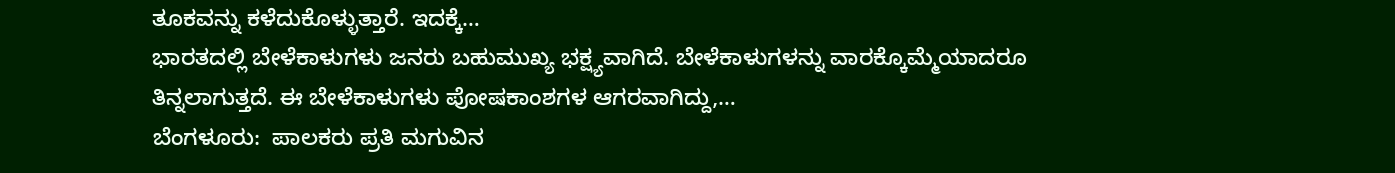ತೂಕವನ್ನು ಕಳೆದುಕೊಳ್ಳುತ್ತಾರೆ. ಇದಕ್ಕೆ…
ಭಾರತದಲ್ಲಿ ಬೇಳೆಕಾಳುಗಳು ಜನರು ಬಹುಮುಖ್ಯ ಭಕ್ಷ್ಯವಾಗಿದೆ. ಬೇಳೆಕಾಳುಗಳನ್ನು ವಾರಕ್ಕೊಮ್ಮೆಯಾದರೂ ತಿನ್ನಲಾಗುತ್ತದೆ. ಈ ಬೇಳೆಕಾಳುಗಳು ಪೋಷಕಾಂಶಗಳ ಆಗರವಾಗಿದ್ದು,…
ಬೆಂಗಳೂರು:  ಪಾಲಕರು ಪ್ರತಿ ಮಗುವಿನ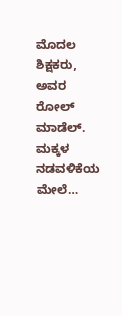ಮೊದಲ ಶಿಕ್ಷಕರು, ಅವರ ರೋಲ್ ಮಾಡೆಲ್. ಮಕ್ಕಳ ನಡವಳಿಕೆಯ ಮೇಲೆ…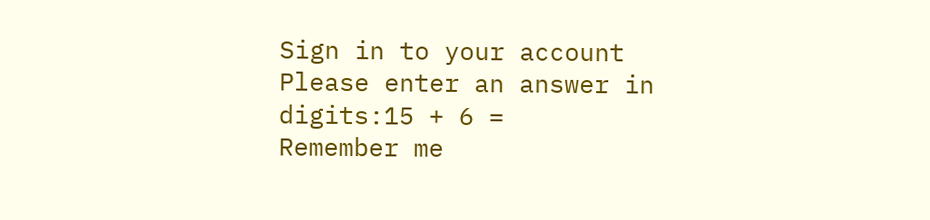Sign in to your account
Please enter an answer in digits:15 + 6 =
Remember me